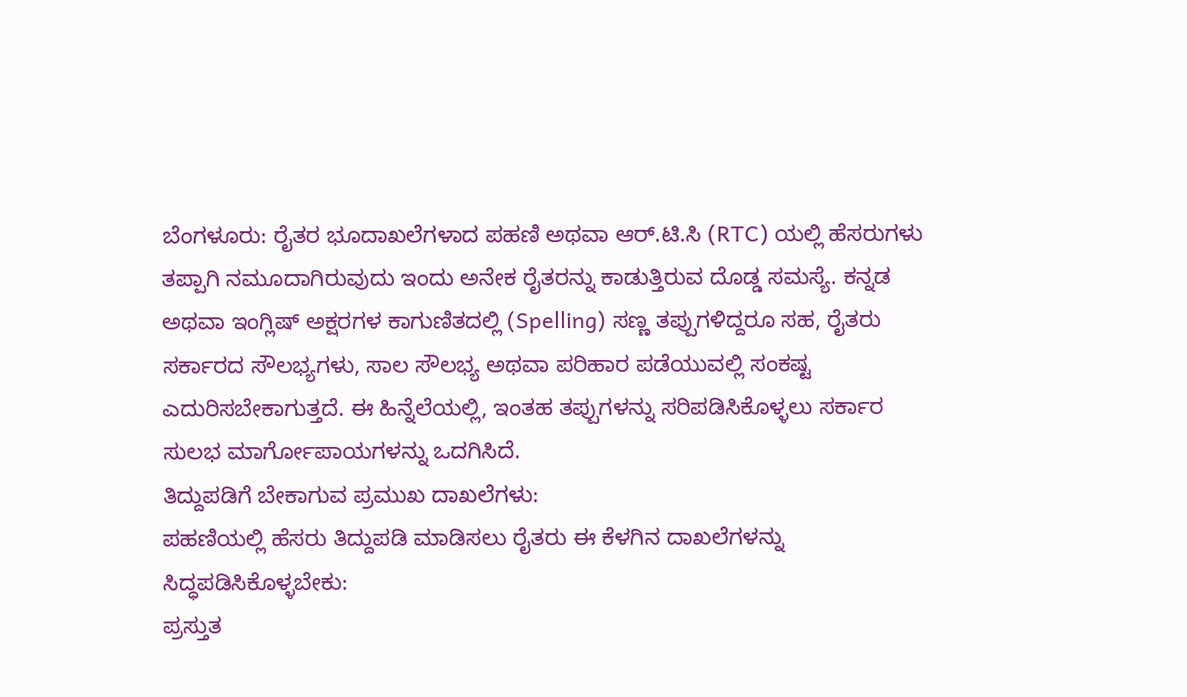ಬೆಂಗಳೂರು: ರೈತರ ಭೂದಾಖಲೆಗಳಾದ ಪಹಣಿ ಅಥವಾ ಆರ್.ಟಿ.ಸಿ (RTC) ಯಲ್ಲಿ ಹೆಸರುಗಳು ತಪ್ಪಾಗಿ ನಮೂದಾಗಿರುವುದು ಇಂದು ಅನೇಕ ರೈತರನ್ನು ಕಾಡುತ್ತಿರುವ ದೊಡ್ಡ ಸಮಸ್ಯೆ. ಕನ್ನಡ ಅಥವಾ ಇಂಗ್ಲಿಷ್ ಅಕ್ಷರಗಳ ಕಾಗುಣಿತದಲ್ಲಿ (Spelling) ಸಣ್ಣ ತಪ್ಪುಗಳಿದ್ದರೂ ಸಹ, ರೈತರು ಸರ್ಕಾರದ ಸೌಲಭ್ಯಗಳು, ಸಾಲ ಸೌಲಭ್ಯ ಅಥವಾ ಪರಿಹಾರ ಪಡೆಯುವಲ್ಲಿ ಸಂಕಷ್ಟ ಎದುರಿಸಬೇಕಾಗುತ್ತದೆ. ಈ ಹಿನ್ನೆಲೆಯಲ್ಲಿ, ಇಂತಹ ತಪ್ಪುಗಳನ್ನು ಸರಿಪಡಿಸಿಕೊಳ್ಳಲು ಸರ್ಕಾರ ಸುಲಭ ಮಾರ್ಗೋಪಾಯಗಳನ್ನು ಒದಗಿಸಿದೆ.
ತಿದ್ದುಪಡಿಗೆ ಬೇಕಾಗುವ ಪ್ರಮುಖ ದಾಖಲೆಗಳು:
ಪಹಣಿಯಲ್ಲಿ ಹೆಸರು ತಿದ್ದುಪಡಿ ಮಾಡಿಸಲು ರೈತರು ಈ ಕೆಳಗಿನ ದಾಖಲೆಗಳನ್ನು ಸಿದ್ಧಪಡಿಸಿಕೊಳ್ಳಬೇಕು:
ಪ್ರಸ್ತುತ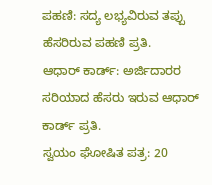ಪಹಣಿ: ಸದ್ಯ ಲಭ್ಯವಿರುವ ತಪ್ಪು ಹೆಸರಿರುವ ಪಹಣಿ ಪ್ರತಿ.
ಆಧಾರ್ ಕಾರ್ಡ್: ಅರ್ಜಿದಾರರ ಸರಿಯಾದ ಹೆಸರು ಇರುವ ಆಧಾರ್ ಕಾರ್ಡ್ ಪ್ರತಿ.
ಸ್ವಯಂ ಘೋಷಿತ ಪತ್ರ: 20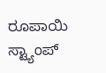ರೂಪಾಯಿ ಸ್ಟ್ಯಾಂಪ್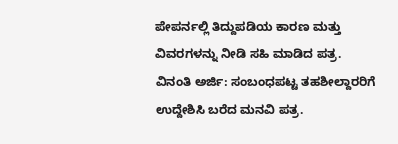ಪೇಪರ್ನಲ್ಲಿ ತಿದ್ದುಪಡಿಯ ಕಾರಣ ಮತ್ತು ವಿವರಗಳನ್ನು ನೀಡಿ ಸಹಿ ಮಾಡಿದ ಪತ್ರ.
ವಿನಂತಿ ಅರ್ಜಿ: ಸಂಬಂಧಪಟ್ಟ ತಹಶೀಲ್ದಾರರಿಗೆ ಉದ್ದೇಶಿಸಿ ಬರೆದ ಮನವಿ ಪತ್ರ.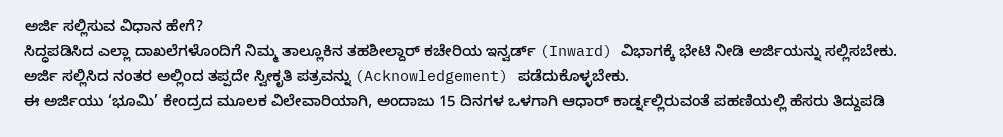ಅರ್ಜಿ ಸಲ್ಲಿಸುವ ವಿಧಾನ ಹೇಗೆ?
ಸಿದ್ಧಪಡಿಸಿದ ಎಲ್ಲಾ ದಾಖಲೆಗಳೊಂದಿಗೆ ನಿಮ್ಮ ತಾಲ್ಲೂಕಿನ ತಹಶೀಲ್ದಾರ್ ಕಚೇರಿಯ ಇನ್ವರ್ಡ್ (Inward) ವಿಭಾಗಕ್ಕೆ ಭೇಟಿ ನೀಡಿ ಅರ್ಜಿಯನ್ನು ಸಲ್ಲಿಸಬೇಕು. ಅರ್ಜಿ ಸಲ್ಲಿಸಿದ ನಂತರ ಅಲ್ಲಿಂದ ತಪ್ಪದೇ ಸ್ವೀಕೃತಿ ಪತ್ರವನ್ನು (Acknowledgement) ಪಡೆದುಕೊಳ್ಳಬೇಕು.
ಈ ಅರ್ಜಿಯು ‘ಭೂಮಿ’ ಕೇಂದ್ರದ ಮೂಲಕ ವಿಲೇವಾರಿಯಾಗಿ, ಅಂದಾಜು 15 ದಿನಗಳ ಒಳಗಾಗಿ ಆಧಾರ್ ಕಾರ್ಡ್ನಲ್ಲಿರುವಂತೆ ಪಹಣಿಯಲ್ಲಿ ಹೆಸರು ತಿದ್ದುಪಡಿ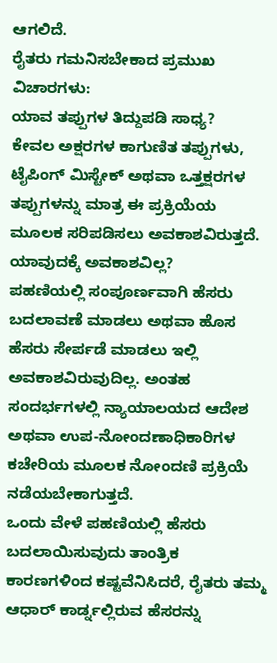ಆಗಲಿದೆ.
ರೈತರು ಗಮನಿಸಬೇಕಾದ ಪ್ರಮುಖ ವಿಚಾರಗಳು:
ಯಾವ ತಪ್ಪುಗಳ ತಿದ್ದುಪಡಿ ಸಾಧ್ಯ?
ಕೇವಲ ಅಕ್ಷರಗಳ ಕಾಗುಣಿತ ತಪ್ಪುಗಳು, ಟೈಪಿಂಗ್ ಮಿಸ್ಟೇಕ್ ಅಥವಾ ಒತ್ತಕ್ಷರಗಳ ತಪ್ಪುಗಳನ್ನು ಮಾತ್ರ ಈ ಪ್ರಕ್ರಿಯೆಯ ಮೂಲಕ ಸರಿಪಡಿಸಲು ಅವಕಾಶವಿರುತ್ತದೆ.
ಯಾವುದಕ್ಕೆ ಅವಕಾಶವಿಲ್ಲ?
ಪಹಣಿಯಲ್ಲಿ ಸಂಪೂರ್ಣವಾಗಿ ಹೆಸರು ಬದಲಾವಣೆ ಮಾಡಲು ಅಥವಾ ಹೊಸ ಹೆಸರು ಸೇರ್ಪಡೆ ಮಾಡಲು ಇಲ್ಲಿ ಅವಕಾಶವಿರುವುದಿಲ್ಲ. ಅಂತಹ ಸಂದರ್ಭಗಳಲ್ಲಿ ನ್ಯಾಯಾಲಯದ ಆದೇಶ ಅಥವಾ ಉಪ-ನೋಂದಣಾಧಿಕಾರಿಗಳ ಕಚೇರಿಯ ಮೂಲಕ ನೋಂದಣಿ ಪ್ರಕ್ರಿಯೆ ನಡೆಯಬೇಕಾಗುತ್ತದೆ.
ಒಂದು ವೇಳೆ ಪಹಣಿಯಲ್ಲಿ ಹೆಸರು ಬದಲಾಯಿಸುವುದು ತಾಂತ್ರಿಕ ಕಾರಣಗಳಿಂದ ಕಷ್ಟವೆನಿಸಿದರೆ, ರೈತರು ತಮ್ಮ ಆಧಾರ್ ಕಾರ್ಡ್ನಲ್ಲಿರುವ ಹೆಸರನ್ನು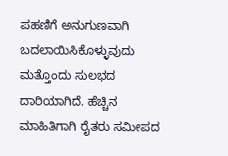ಪಹಣಿಗೆ ಅನುಗುಣವಾಗಿ ಬದಲಾಯಿಸಿಕೊಳ್ಳುವುದು ಮತ್ತೊಂದು ಸುಲಭದ ದಾರಿಯಾಗಿದೆ. ಹೆಚ್ಚಿನ ಮಾಹಿತಿಗಾಗಿ ರೈತರು ಸಮೀಪದ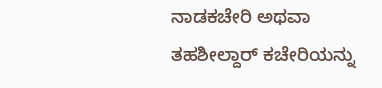ನಾಡಕಚೇರಿ ಅಥವಾ ತಹಶೀಲ್ದಾರ್ ಕಚೇರಿಯನ್ನು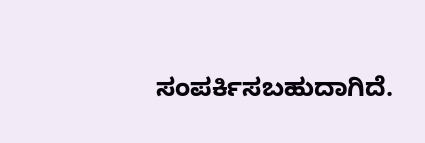ಸಂಪರ್ಕಿಸಬಹುದಾಗಿದೆ.